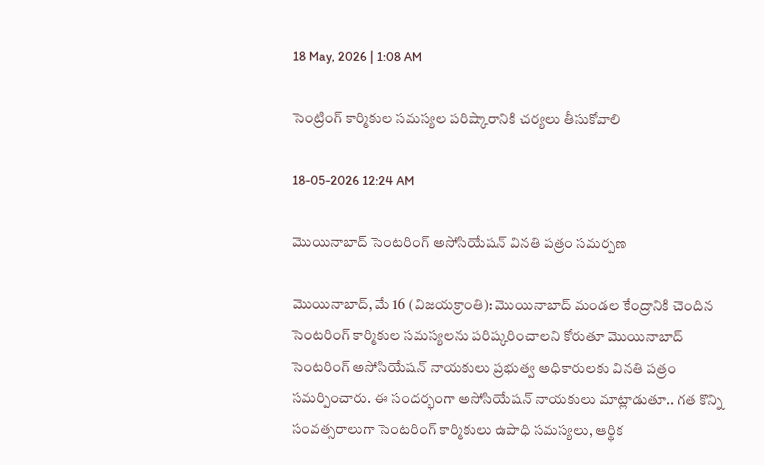18 May, 2026 | 1:08 AM

సెంట్రింగ్ కార్మికుల సమస్యల పరిష్కారానికి చర్యలు తీసుకోవాలి

18-05-2026 12:24 AM

మొయినాబాద్ సెంటరింగ్ అసోసియేషన్ వినతి పత్రం సమర్పణ

మొయినాబాద్, మే 16 (విజయక్రాంతి): మొయినాబాద్ మండల కేంద్రానికి చెందిన సెంటరింగ్ కార్మికుల సమస్యలను పరిష్కరించాలని కోరుతూ మొయినాబాద్ సెంటరింగ్ అసోసియేషన్ నాయకులు ప్రభుత్వ అధికారులకు వినతి పత్రం సమర్పించారు. ఈ సందర్భంగా అసోసియేషన్ నాయకులు మాట్లాడుతూ.. గత కొన్ని సంవత్సరాలుగా సెంటరింగ్ కార్మికులు ఉపాధి సమస్యలు, ఆర్థిక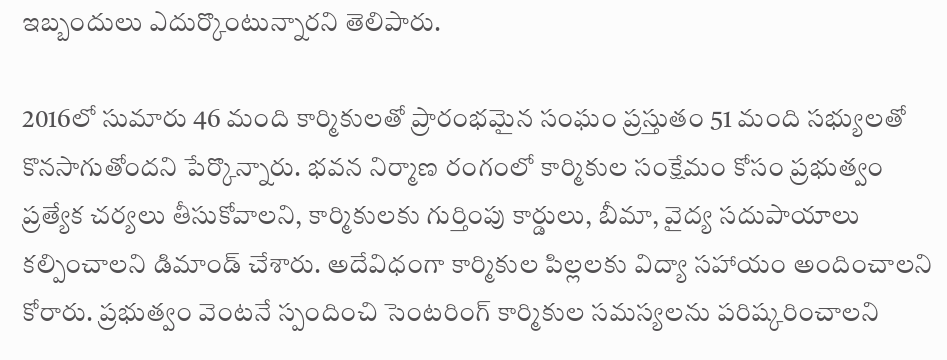ఇబ్బందులు ఎదుర్కొంటున్నారని తెలిపారు.

2016లో సుమారు 46 మంది కార్మికులతో ప్రారంభమైన సంఘం ప్రస్తుతం 51 మంది సభ్యులతో కొనసాగుతోందని పేర్కొన్నారు. భవన నిర్మాణ రంగంలో కార్మికుల సంక్షేమం కోసం ప్రభుత్వం ప్రత్యేక చర్యలు తీసుకోవాలని, కార్మికులకు గుర్తింపు కార్డులు, బీమా, వైద్య సదుపాయాలు కల్పించాలని డిమాండ్ చేశారు. అదేవిధంగా కార్మికుల పిల్లలకు విద్యా సహాయం అందించాలని కోరారు. ప్రభుత్వం వెంటనే స్పందించి సెంటరింగ్ కార్మికుల సమస్యలను పరిష్కరించాలని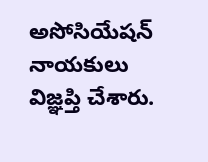అసోసియేషన్ నాయకులు విజ్ఞప్తి చేశారు.